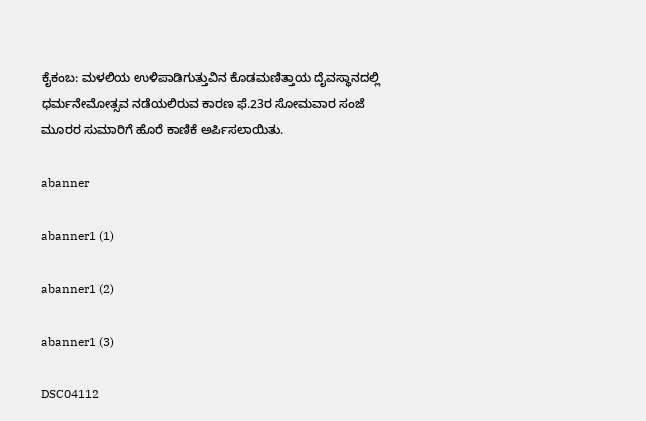ಕೈಕಂಬ: ಮಳಲಿಯ ಉಳಿಪಾಡಿಗುತ್ತುವಿನ ಕೊಡಮಣಿತ್ತಾಯ ದೈವಸ್ಥಾನದಲ್ಲಿ ಧರ್ಮನೇಮೋತ್ಸವ ನಡೆಯಲಿರುವ ಕಾರಣ ಫೆ.23ರ ಸೋಮವಾರ ಸಂಜೆ ಮೂರರ ಸುಮಾರಿಗೆ ಹೊರೆ ಕಾಣಿಕೆ ಅರ್ಪಿಸಲಾಯಿತು.

abanner

abanner1 (1)

abanner1 (2)

abanner1 (3)

DSC04112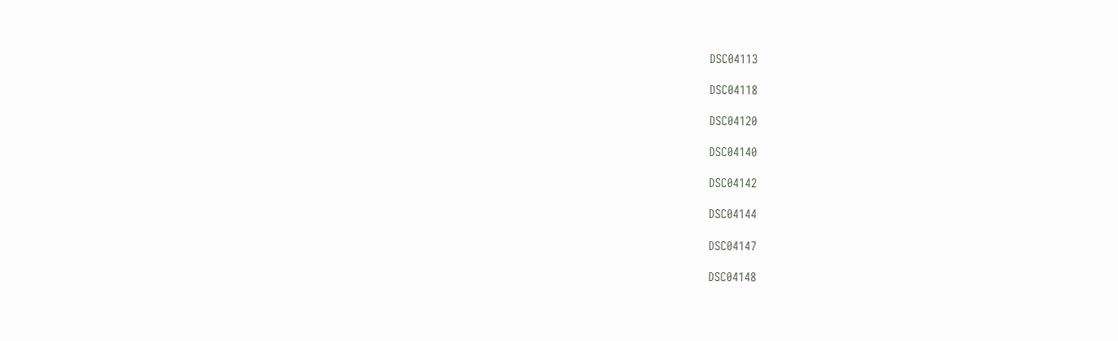DSC04113

DSC04118

DSC04120

DSC04140

DSC04142

DSC04144

DSC04147

DSC04148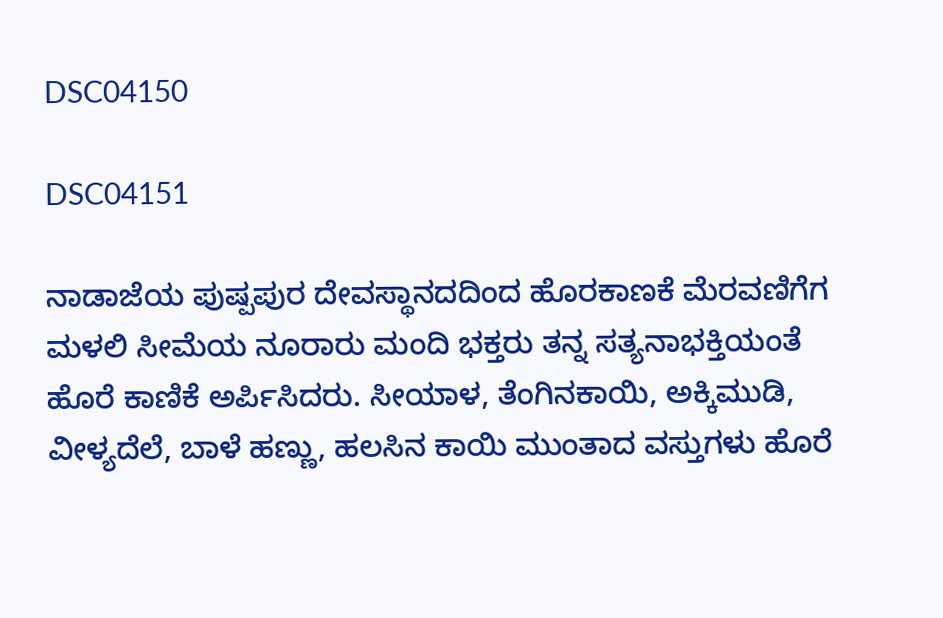DSC04150

DSC04151

ನಾಡಾಜೆಯ ಪುಷ್ಪಪುರ ದೇವಸ್ಥಾನದದಿಂದ ಹೊರಕಾಣಕೆ ಮೆರವಣಿಗೆಗ ಮಳಲಿ ಸೀಮೆಯ ನೂರಾರು ಮಂದಿ ಭಕ್ತರು ತನ್ನ ಸತ್ಯನಾಭಕ್ತಿಯಂತೆ ಹೊರೆ ಕಾಣಿಕೆ ಅರ್ಪಿಸಿದರು. ಸೀಯಾಳ, ತೆಂಗಿನಕಾಯಿ, ಅಕ್ಕಿಮುಡಿ, ವೀಳ್ಯದೆಲೆ, ಬಾಳೆ ಹಣ್ಣು, ಹಲಸಿನ ಕಾಯಿ ಮುಂತಾದ ವಸ್ತುಗಳು ಹೊರೆ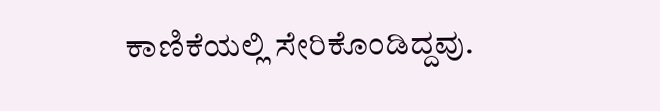ಕಾಣಿಕೆಯಲ್ಲಿ ಸೇರಿಕೊಂಡಿದ್ದವು.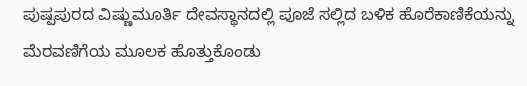ಪುಷ್ಪಪುರದ ವಿಷ್ಣುಮೂರ್ತಿ ದೇವಸ್ಥಾನದಲ್ಲಿ ಪೂಜೆ ಸಲ್ಲಿದ ಬಳಿಕ ಹೊರೆಕಾಣಿಕೆಯನ್ನು ಮೆರವಣಿಗೆಯ ಮೂಲಕ ಹೊತ್ತುಕೊಂಡು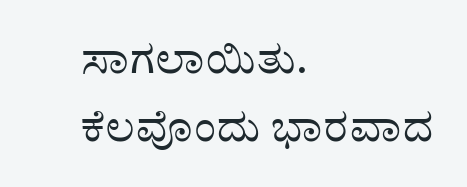ಸಾಗಲಾಯಿತು. ಕೆಲವೊಂದು ಭಾರವಾದ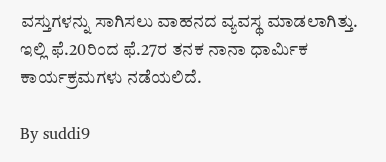ವಸ್ತುಗಳನ್ನು ಸಾಗಿಸಲು ವಾಹನದ ವ್ಯವಸ್ಥ ಮಾಡಲಾಗಿತ್ತು.
ಇಲ್ಲಿ ಫೆ.20ರಿಂದ ಫೆ.27ರ ತನಕ ನಾನಾ ಧಾರ್ಮಿಕ ಕಾರ್ಯಕ್ರಮಗಳು ನಡೆಯಲಿದೆ.

By suddi9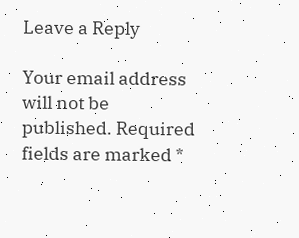Leave a Reply

Your email address will not be published. Required fields are marked *